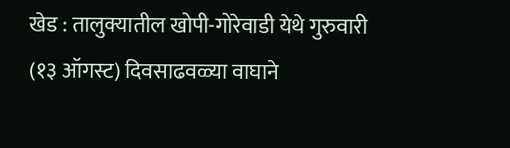खेड : तालुक्यातील खोपी-गोरेवाडी येथे गुरुवारी (१३ ऑगस्ट) दिवसाढवळ्या वाघाने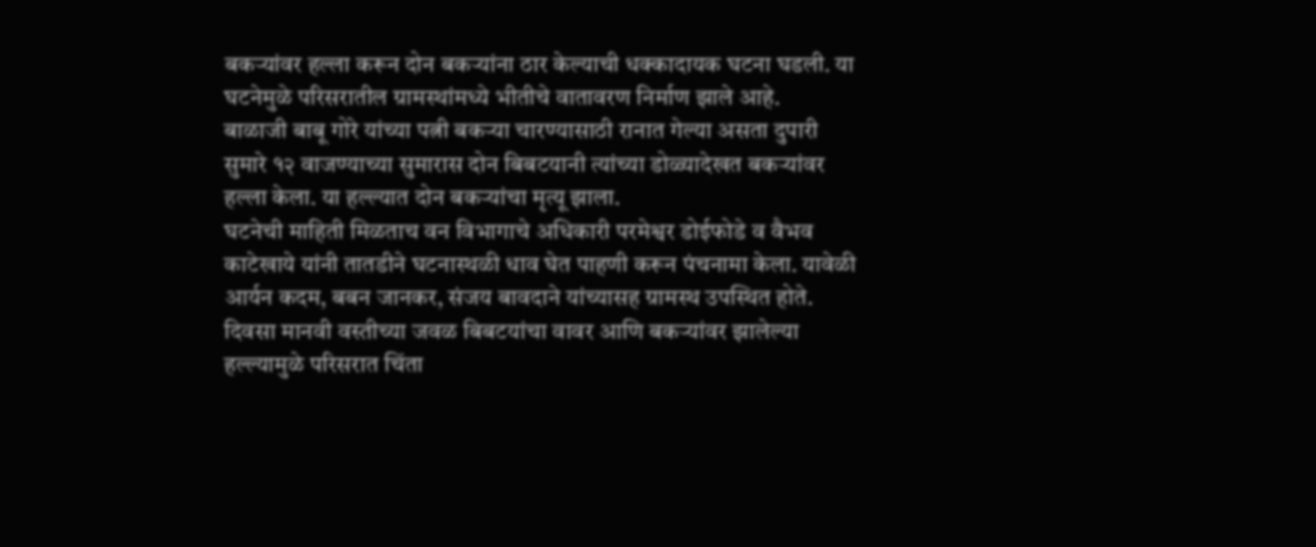बकऱ्यांवर हल्ला करून दोन बकऱ्यांना ठार केल्याची धक्कादायक घटना घडली. या घटनेमुळे परिसरातील ग्रामस्थांमध्ये भीतीचे वातावरण निर्माण झाले आहे.
बाळाजी बाबू गोरे यांच्या पत्नी बकऱ्या चारण्यासाठी रानात गेल्या असता दुपारी सुमारे १२ वाजण्याच्या सुमारास दोन बिबटयानी त्यांच्या डोळ्यादेखत बकऱ्यांवर हल्ला केला. या हल्ल्यात दोन बकऱ्यांचा मृत्यू झाला.
घटनेची माहिती मिळताच वन विभागाचे अधिकारी परमेश्वर डोईफोडे व वैभव काटेखाये यांनी तातडीने घटनास्थळी धाव घेत पाहणी करून पंचनामा केला. यावेळी आर्यन कदम, बबन जानकर, संजय बावदाने यांच्यासह ग्रामस्थ उपस्थित होते.
दिवसा मानवी वस्तीच्या जवळ बिबटयांचा वावर आणि बकऱ्यांवर झालेल्या हल्ल्यामुळे परिसरात चिंता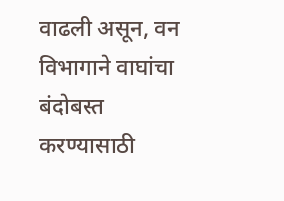वाढली असून, वन विभागाने वाघांचा बंदोबस्त करण्यासाठी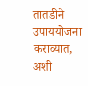तातडीने उपाययोजना कराव्यात, अशी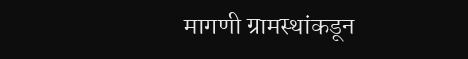मागणी ग्रामस्थांकडून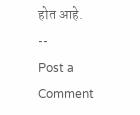होत आहे.
--
Post a Comment